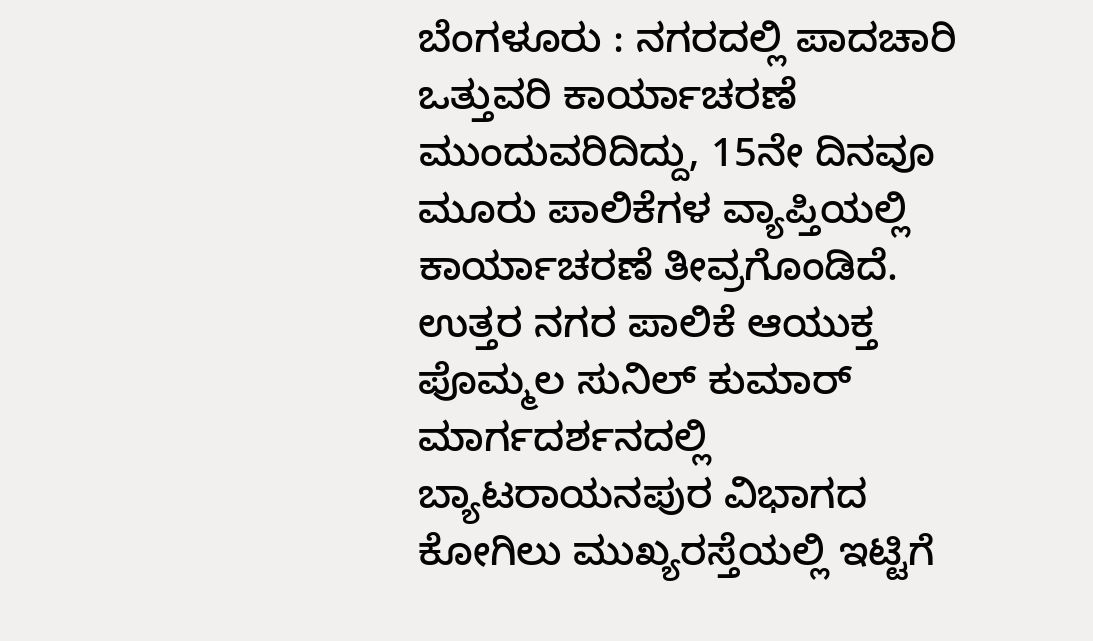ಬೆಂಗಳೂರು : ನಗರದಲ್ಲಿ ಪಾದಚಾರಿ ಒತ್ತುವರಿ ಕಾರ್ಯಾಚರಣೆ ಮುಂದುವರಿದಿದ್ದು, 15ನೇ ದಿನವೂ ಮೂರು ಪಾಲಿಕೆಗಳ ವ್ಯಾಪ್ತಿಯಲ್ಲಿ ಕಾರ್ಯಾಚರಣೆ ತೀವ್ರಗೊಂಡಿದೆ.
ಉತ್ತರ ನಗರ ಪಾಲಿಕೆ ಆಯುಕ್ತ ಪೊಮ್ಮಲ ಸುನಿಲ್ ಕುಮಾರ್ ಮಾರ್ಗದರ್ಶನದಲ್ಲಿ ಬ್ಯಾಟರಾಯನಪುರ ವಿಭಾಗದ ಕೋಗಿಲು ಮುಖ್ಯರಸ್ತೆಯಲ್ಲಿ ಇಟ್ಟಿಗೆ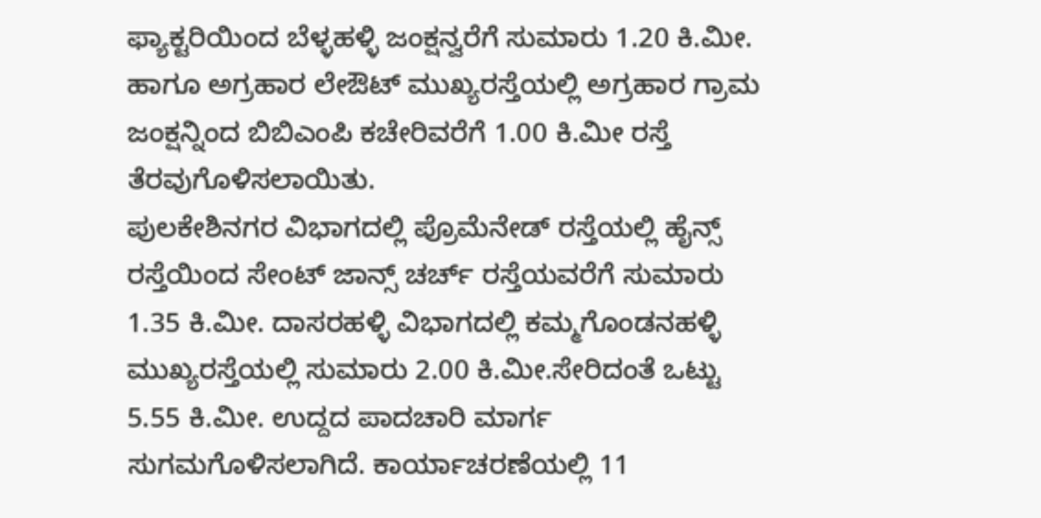ಫ್ಯಾಕ್ಟರಿಯಿಂದ ಬೆಳ್ಳಹಳ್ಳಿ ಜಂಕ್ಷನ್ವರೆಗೆ ಸುಮಾರು 1.20 ಕಿ.ಮೀ. ಹಾಗೂ ಅಗ್ರಹಾರ ಲೇಔಟ್ ಮುಖ್ಯರಸ್ತೆಯಲ್ಲಿ ಅಗ್ರಹಾರ ಗ್ರಾಮ ಜಂಕ್ಷನ್ನಿಂದ ಬಿಬಿಎಂಪಿ ಕಚೇರಿವರೆಗೆ 1.00 ಕಿ.ಮೀ ರಸ್ತೆ ತೆರವುಗೊಳಿಸಲಾಯಿತು.
ಪುಲಕೇಶಿನಗರ ವಿಭಾಗದಲ್ಲಿ ಪ್ರೊಮೆನೇಡ್ ರಸ್ತೆಯಲ್ಲಿ ಹೈನ್ಸ್ ರಸ್ತೆಯಿಂದ ಸೇಂಟ್ ಜಾನ್ಸ್ ಚರ್ಚ್ ರಸ್ತೆಯವರೆಗೆ ಸುಮಾರು 1.35 ಕಿ.ಮೀ. ದಾಸರಹಳ್ಳಿ ವಿಭಾಗದಲ್ಲಿ ಕಮ್ಮಗೊಂಡನಹಳ್ಳಿ ಮುಖ್ಯರಸ್ತೆಯಲ್ಲಿ ಸುಮಾರು 2.00 ಕಿ.ಮೀ.ಸೇರಿದಂತೆ ಒಟ್ಟು 5.55 ಕಿ.ಮೀ. ಉದ್ದದ ಪಾದಚಾರಿ ಮಾರ್ಗ ಸುಗಮಗೊಳಿಸಲಾಗಿದೆ. ಕಾರ್ಯಾಚರಣೆಯಲ್ಲಿ 11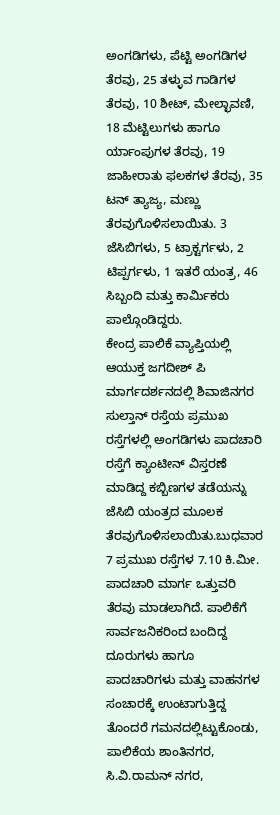ಅಂಗಡಿಗಳು, ಪೆಟ್ಟಿ ಅಂಗಡಿಗಳ ತೆರವು, 25 ತಳ್ಳುವ ಗಾಡಿಗಳ ತೆರವು, 10 ಶೀಟ್, ಮೇಲ್ಛಾವಣಿ, 18 ಮೆಟ್ಟಿಲುಗಳು ಹಾಗೂ ರ್ಯಾಂಪುಗಳ ತೆರವು, 19 ಜಾಹೀರಾತು ಫಲಕಗಳ ತೆರವು, 35 ಟನ್ ತ್ಯಾಜ್ಯ, ಮಣ್ಣು ತೆರವುಗೊಳಿಸಲಾಯಿತು. 3 ಜೆಸಿಬಿಗಳು, 5 ಟ್ರಾಕ್ಟರ್ಗಳು, 2 ಟಿಪ್ಪರ್ಗಳು, 1 ಇತರೆ ಯಂತ್ರ, 46 ಸಿಬ್ಬಂದಿ ಮತ್ತು ಕಾರ್ಮಿಕರು ಪಾಲ್ಗೊಂಡಿದ್ದರು.
ಕೇಂದ್ರ ಪಾಲಿಕೆ ವ್ಯಾಪ್ತಿಯಲ್ಲಿ ಆಯುಕ್ತ ಜಗದೀಶ್ ಪಿ ಮಾರ್ಗದರ್ಶನದಲ್ಲಿ ಶಿವಾಜಿನಗರ ಸುಲ್ತಾನ್ ರಸ್ತೆಯ ಪ್ರಮುಖ ರಸ್ತೆಗಳಲ್ಲಿ ಅಂಗಡಿಗಳು ಪಾದಚಾರಿ ರಸ್ತೆಗೆ ಕ್ಯಾಂಟೀನ್ ವಿಸ್ತರಣೆ ಮಾಡಿದ್ದ ಕಬ್ಬಿಣಗಳ ತಡೆಯನ್ನು ಜೆಸಿಬಿ ಯಂತ್ರದ ಮೂಲಕ ತೆರವುಗೊಳಿಸಲಾಯಿತು.ಬುಧವಾರ 7 ಪ್ರಮುಖ ರಸ್ತೆಗಳ 7.10 ಕಿ.ಮೀ. ಪಾದಚಾರಿ ಮಾರ್ಗ ಒತ್ತುವರಿ ತೆರವು ಮಾಡಲಾಗಿದೆ. ಪಾಲಿಕೆಗೆ ಸಾರ್ವಜನಿಕರಿಂದ ಬಂದಿದ್ದ ದೂರುಗಳು ಹಾಗೂ ಪಾದಚಾರಿಗಳು ಮತ್ತು ವಾಹನಗಳ ಸಂಚಾರಕ್ಕೆ ಉಂಟಾಗುತ್ತಿದ್ದ ತೊಂದರೆ ಗಮನದಲ್ಲಿಟ್ಟುಕೊಂಡು, ಪಾಲಿಕೆಯ ಶಾಂತಿನಗರ, ಸಿ.ವಿ.ರಾಮನ್ ನಗರ,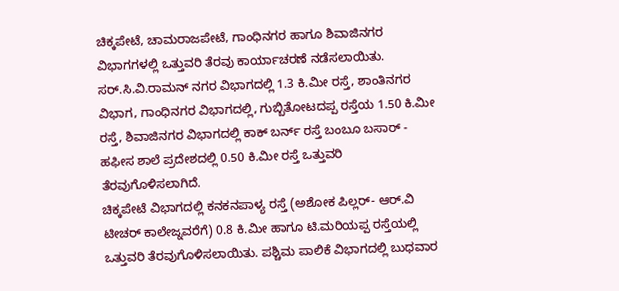ಚಿಕ್ಕಪೇಟೆ, ಚಾಮರಾಜಪೇಟೆ, ಗಾಂಧಿನಗರ ಹಾಗೂ ಶಿವಾಜಿನಗರ ವಿಭಾಗಗಳಲ್ಲಿ ಒತ್ತುವರಿ ತೆರವು ಕಾರ್ಯಾಚರಣೆ ನಡೆಸಲಾಯಿತು.
ಸರ್.ಸಿ.ವಿ.ರಾಮನ್ ನಗರ ವಿಭಾಗದಲ್ಲಿ 1.3 ಕಿ.ಮೀ ರಸ್ತೆ, ಶಾಂತಿನಗರ ವಿಭಾಗ, ಗಾಂಧಿನಗರ ವಿಭಾಗದಲ್ಲಿ, ಗುಬ್ಬಿತೋಟದಪ್ಪ ರಸ್ತೆಯ 1.50 ಕಿ.ಮೀ ರಸ್ತೆ, ಶಿವಾಜಿನಗರ ವಿಭಾಗದಲ್ಲಿ ಕಾಕ್ ಬರ್ನ್ ರಸ್ತೆ ಬಂಬೂ ಬಸಾರ್ - ಹಫೀಸ ಶಾಲೆ ಪ್ರದೇಶದಲ್ಲಿ 0.50 ಕಿ.ಮೀ ರಸ್ತೆ ಒತ್ತುವರಿ ತೆರವುಗೊಳಿಸಲಾಗಿದೆ.
ಚಿಕ್ಕಪೇಟೆ ವಿಭಾಗದಲ್ಲಿ ಕನಕನಪಾಳ್ಯ ರಸ್ತೆ (ಅಶೋಕ ಪಿಲ್ಲರ್- ಆರ್.ವಿ ಟೀಚರ್ ಕಾಲೇಜ್ನವರೆಗೆ) 0.8 ಕಿ.ಮೀ ಹಾಗೂ ಟಿ.ಮರಿಯಪ್ಪ ರಸ್ತೆಯಲ್ಲಿ ಒತ್ತುವರಿ ತೆರವುಗೊಳಿಸಲಾಯಿತು. ಪಶ್ಚಿಮ ಪಾಲಿಕೆ ವಿಭಾಗದಲ್ಲಿ ಬುಧವಾರ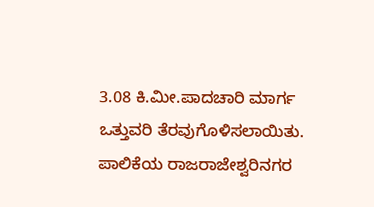3.08 ಕಿ.ಮೀ.ಪಾದಚಾರಿ ಮಾರ್ಗ ಒತ್ತುವರಿ ತೆರವುಗೊಳಿಸಲಾಯಿತು.
ಪಾಲಿಕೆಯ ರಾಜರಾಜೇಶ್ವರಿನಗರ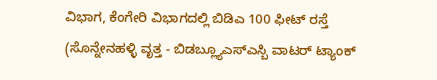ವಿಭಾಗ, ಕೆಂಗೇರಿ ವಿಭಾಗದಲ್ಲಿ ಬಿಡಿಎ 100 ಫೀಟ್ ರಸ್ತೆ (ಸೊನ್ನೇನಹಳ್ಳಿ ವೃತ್ತ - ಬಿಡಬ್ಲ್ಯೂಎಸ್ಎಸ್ಬಿ ವಾಟರ್ ಟ್ಯಾಂಕ್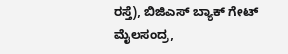ರಸ್ತೆ), ಬಿಜಿಎಸ್ ಬ್ಯಾಕ್ ಗೇಟ್ ಮೈಲಸಂದ್ರ,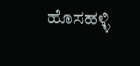ಹೊಸಹಳ್ಳಿ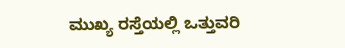ಮುಖ್ಯ ರಸ್ತೆಯಲ್ಲಿ ಒತ್ತುವರಿ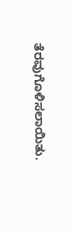ತೆರವುಗೊಳಿಸಲಾಯಿತು.